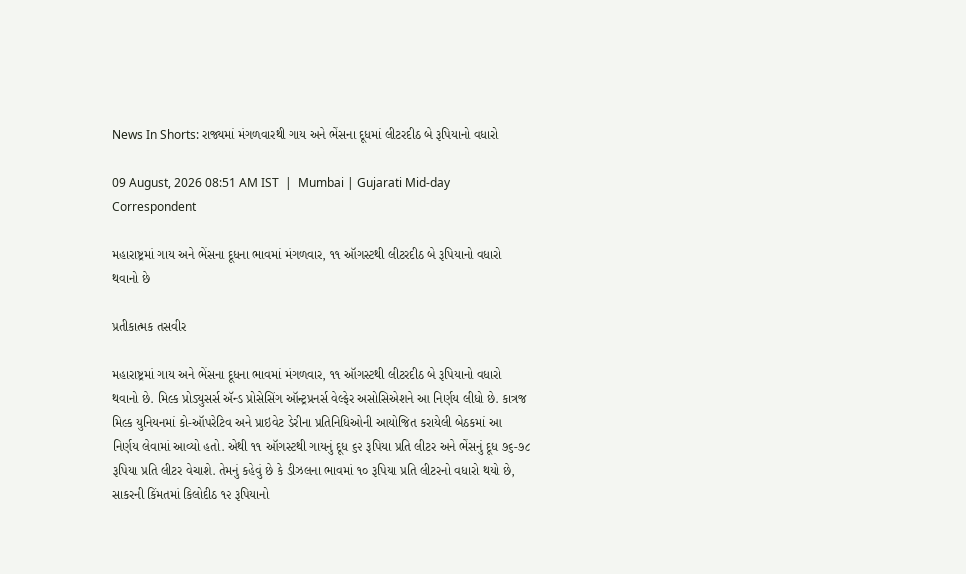News In Shorts: રાજ્યમાં મંગળવારથી ગાય અને ભેંસના દૂધમાં લીટરદીઠ બે રૂપિયાનો વધારો

09 August, 2026 08:51 AM IST  |  Mumbai | Gujarati Mid-day Correspondent

મહારાષ્ટ્રમાં ગાય અને ભેંસના દૂધના ભાવમાં મંગળવાર, ૧૧ ઑગસ્ટથી લીટરદીઠ બે રૂપિયાનો વધારો થવાનો છે

પ્રતીકાત્મક તસવીર

મહારાષ્ટ્રમાં ગાય અને ભેંસના દૂધના ભાવમાં મંગળવાર, ૧૧ ઑગસ્ટથી લીટરદીઠ બે રૂપિયાનો વધારો થવાનો છે. મિલ્ક પ્રોડ્યુસર્સ ઍન્ડ પ્રોસેસિંગ ઑન્ટ્રપ્રનર્સ વેલ્ફેર અસોસિએશને આ નિર્ણય લીધો છે. કાત્રજ મિલ્ક યુનિયનમાં કો-ઑપરેટિવ અને પ્રાઇવેટ ડેરીના પ્રતિનિધિઓની આયોજિત કરાયેલી બેઠકમાં આ નિર્ણય લેવામાં આવ્યો હતો. એથી ૧૧ ઑગસ્ટથી ગાયનું દૂધ ૬૨ રૂપિયા પ્રતિ લીટર અને ભેંસનું દૂધ ૭૬-૭૮ રૂપિયા પ્રતિ લીટર વેચાશે. તેમનું કહેવું છે કે ડીઝલના ભાવમાં ૧૦ રૂપિયા પ્રતિ લીટરનો વધારો થયો છે, સાકરની કિંમતમાં કિલોદીઠ ૧૨ રૂપિયાનો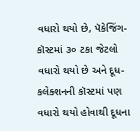વધારો થયો છે, પૅકેજિંગ-કૉસ્ટમાં ૩૦ ટકા જેટલો વધારો થયો છે અને દૂધ-કલેક્શનની કૉસ્ટમાં પણ વધારો થયો હોવાથી દૂધના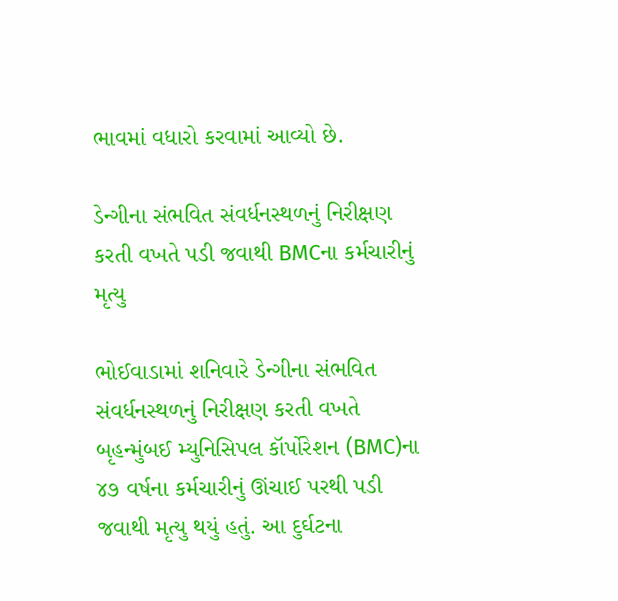ભાવમાં વધારો કરવામાં આવ્યો છે.

ડેન્ગીના સંભવિત સંવર્ધનસ્થળનું નિરીક્ષણ કરતી વખતે પડી જવાથી BMCના કર્મચારીનું મૃત્યુ

ભોઈવાડામાં શનિવારે ડેન્ગીના સંભવિત સંવર્ધનસ્થળનું નિરીક્ષણ કરતી વખતે બૃહન્મુંબઈ મ્યુનિસિપલ કૉર્પોરેશન (BMC)ના ૪૭ વર્ષના કર્મચારીનું ઊંચાઈ પરથી પડી જવાથી મૃત્યુ થયું હતું. આ દુર્ઘટના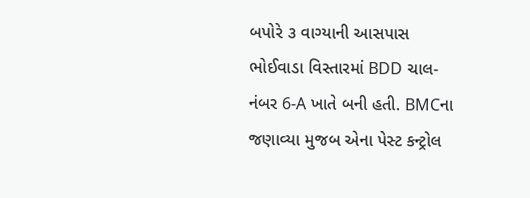બપોરે ૩ વાગ્યાની આસપાસ ભોઈવાડા વિસ્તારમાં BDD ચાલ-નંબર 6-A ખાતે બની હતી. BMCના જણાવ્યા મુજબ એના પેસ્ટ કન્ટ્રોલ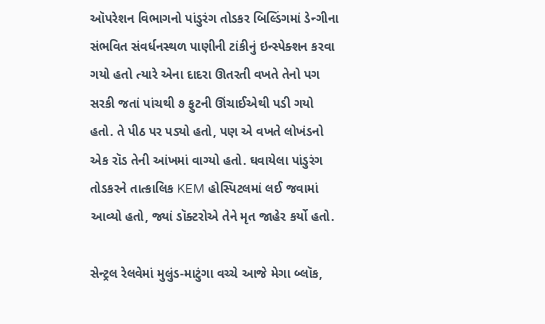ઑપરેશન વિભાગનો પાંડુરંગ તોડકર બિલ્ડિંગમાં ડેન્ગીના સંભવિત સંવર્ધનસ્થળ પાણીની ટાંકીનું ઇન્સ્પેક્શન કરવા ગયો હતો ત્યારે એના દાદરા ઊતરતી વખતે તેનો પગ સરકી જતાં પાંચથી ૭ ફુટની ઊંચાઈએથી પડી ગયો હતો. તે પીઠ પર પડ્યો હતો, પણ એ વખતે લોખંડનો એક રૉડ તેની આંખમાં વાગ્યો હતો. ઘવાયેલા પાંડુરંગ તોડકરને તાત્કાલિક KEM હોસ્પિટલમાં લઈ જવામાં આવ્યો હતો, જ્યાં ડૉક્ટરોએ તેને મૃત જાહેર કર્યો હતો.

સેન્ટ્રલ રેલવેમાં મુલુંડ-માટુંગા વચ્ચે આજે મેગા બ્લૉક,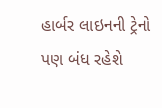હાર્બર લાઇનની ટ્રેનો પણ બંધ રહેશે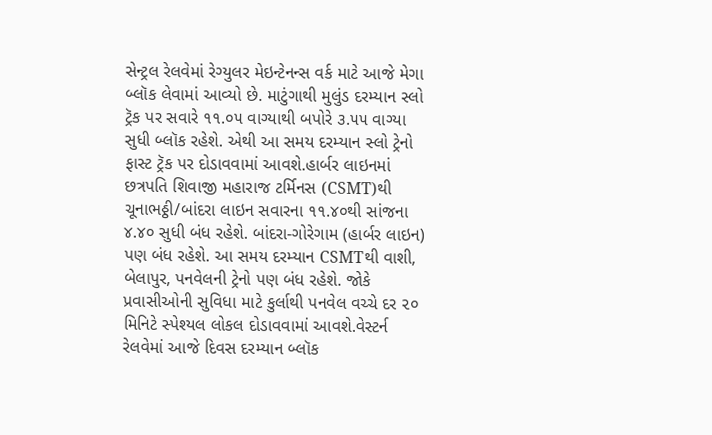સેન્ટ્રલ રેલવેમાં રેગ્યુલર મેઇન્ટેનન્સ વર્ક માટે આજે મેગા બ્લૉક લેવામાં આવ્યો છે. માટુંગાથી મુલુંડ દરમ્યાન સ્લો ટ્રૅક પર સવારે ૧૧.૦૫ વાગ્યાથી બપોરે ૩.૫૫ વાગ્યા સુધી બ્લૉક રહેશે. એથી આ સમય દરમ્યાન સ્લો ટ્રેનો ફાસ્ટ ટ્રૅક પર દોડાવવામાં આવશે.હાર્બર લાઇનમાં છત્રપતિ શિવાજી મહારાજ ટર્મિનસ (CSMT)થી ચૂનાભઠ્ઠી/બાંદરા લાઇન સવારના ૧૧.૪૦થી સાંજના ૪.૪૦ સુધી બંધ રહેશે. બાંદરા-ગોરેગામ (હાર્બર લાઇન) પણ બંધ રહેશે. આ સમય દરમ્યાન CSMTથી વાશી, બેલાપુર, પનવેલની ટ્રેનો પણ બંધ રહેશે. જોકે પ્રવાસીઓની સુવિધા માટે કુર્લાથી પનવેલ વચ્ચે દર ૨૦ મિનિટે સ્પેશ્યલ લોકલ દોડાવવામાં આવશે.વેસ્ટર્ન રેલવેમાં આજે દિવસ દરમ્યાન બ્લૉક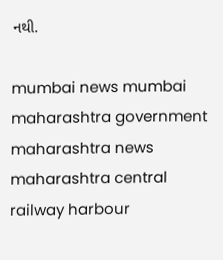નથી.

mumbai news mumbai maharashtra government maharashtra news maharashtra central railway harbour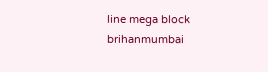line mega block brihanmumbai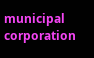municipal corporation